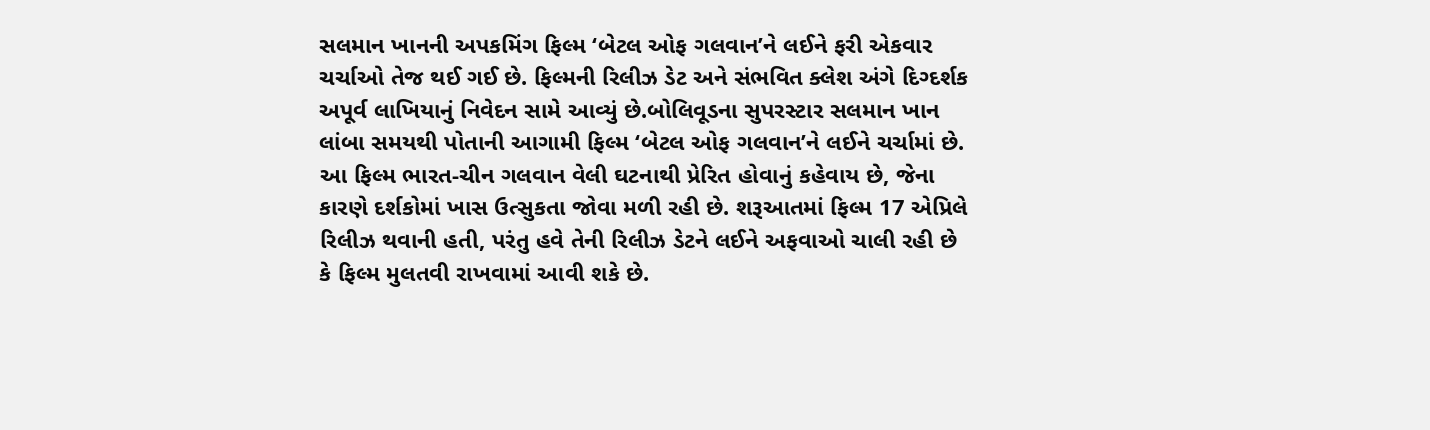સલમાન ખાનની અપકમિંગ ફિલ્મ ‘બેટલ ઓફ ગલવાન’ને લઈને ફરી એકવાર ચર્ચાઓ તેજ થઈ ગઈ છે. ફિલ્મની રિલીઝ ડેટ અને સંભવિત ક્લેશ અંગે દિગ્દર્શક અપૂર્વ લાખિયાનું નિવેદન સામે આવ્યું છે.બોલિવૂડના સુપરસ્ટાર સલમાન ખાન લાંબા સમયથી પોતાની આગામી ફિલ્મ ‘બેટલ ઓફ ગલવાન’ને લઈને ચર્ચામાં છે. આ ફિલ્મ ભારત-ચીન ગલવાન વેલી ઘટનાથી પ્રેરિત હોવાનું કહેવાય છે, જેના કારણે દર્શકોમાં ખાસ ઉત્સુકતા જોવા મળી રહી છે. શરૂઆતમાં ફિલ્મ 17 એપ્રિલે રિલીઝ થવાની હતી, પરંતુ હવે તેની રિલીઝ ડેટને લઈને અફવાઓ ચાલી રહી છે કે ફિલ્મ મુલતવી રાખવામાં આવી શકે છે.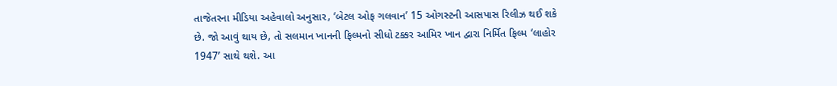તાજેતરના મીડિયા અહેવાલો અનુસાર, ‘બેટલ ઓફ ગલવાન’ 15 ઓગસ્ટની આસપાસ રિલીઝ થઈ શકે છે. જો આવું થાય છે, તો સલમાન ખાનની ફિલ્મનો સીધો ટક્કર આમિર ખાન દ્વારા નિર્મિત ફિલ્મ ‘લાહોર 1947’ સાથે થશે. આ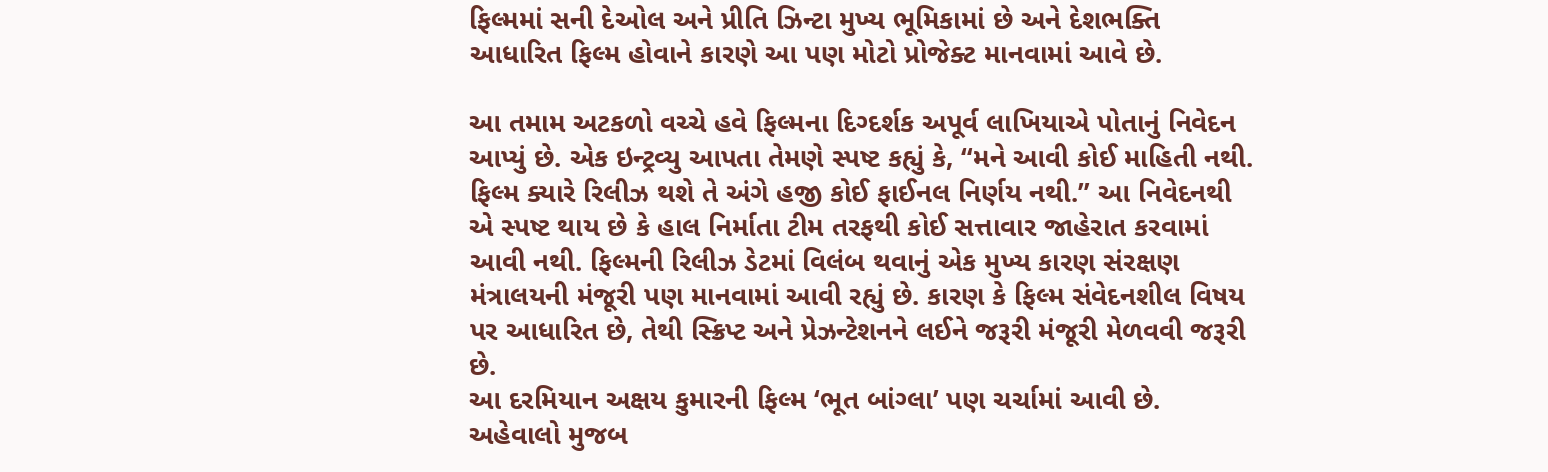ફિલ્મમાં સની દેઓલ અને પ્રીતિ ઝિન્ટા મુખ્ય ભૂમિકામાં છે અને દેશભક્તિ આધારિત ફિલ્મ હોવાને કારણે આ પણ મોટો પ્રોજેક્ટ માનવામાં આવે છે.

આ તમામ અટકળો વચ્ચે હવે ફિલ્મના દિગ્દર્શક અપૂર્વ લાખિયાએ પોતાનું નિવેદન આપ્યું છે. એક ઇન્ટ્રવ્યુ આપતા તેમણે સ્પષ્ટ કહ્યું કે, “મને આવી કોઈ માહિતી નથી. ફિલ્મ ક્યારે રિલીઝ થશે તે અંગે હજી કોઈ ફાઈનલ નિર્ણય નથી.” આ નિવેદનથી એ સ્પષ્ટ થાય છે કે હાલ નિર્માતા ટીમ તરફથી કોઈ સત્તાવાર જાહેરાત કરવામાં આવી નથી. ફિલ્મની રિલીઝ ડેટમાં વિલંબ થવાનું એક મુખ્ય કારણ સંરક્ષણ મંત્રાલયની મંજૂરી પણ માનવામાં આવી રહ્યું છે. કારણ કે ફિલ્મ સંવેદનશીલ વિષય પર આધારિત છે, તેથી સ્ક્રિપ્ટ અને પ્રેઝન્ટેશનને લઈને જરૂરી મંજૂરી મેળવવી જરૂરી છે.
આ દરમિયાન અક્ષય કુમારની ફિલ્મ ‘ભૂત બાંગ્લા’ પણ ચર્ચામાં આવી છે. અહેવાલો મુજબ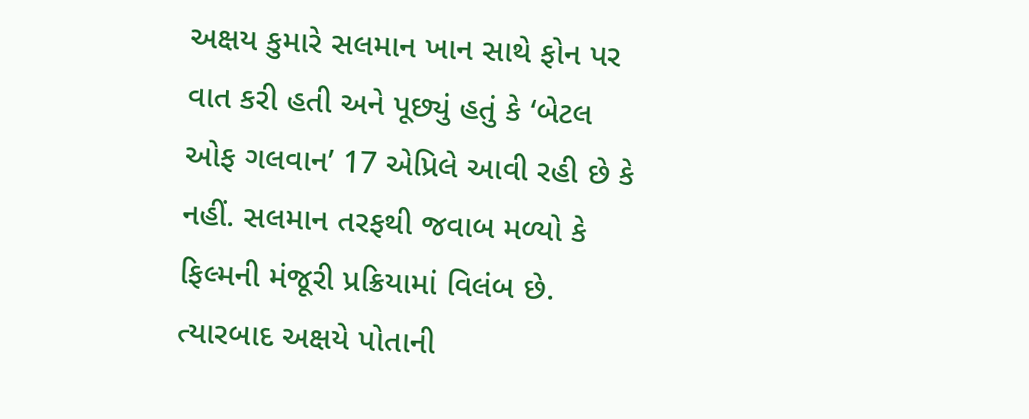અક્ષય કુમારે સલમાન ખાન સાથે ફોન પર વાત કરી હતી અને પૂછ્યું હતું કે ‘બેટલ ઓફ ગલવાન’ 17 એપ્રિલે આવી રહી છે કે નહીં. સલમાન તરફથી જવાબ મળ્યો કે ફિલ્મની મંજૂરી પ્રક્રિયામાં વિલંબ છે. ત્યારબાદ અક્ષયે પોતાની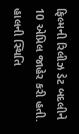ફિલ્મની રિલીઝ ડેટ બદલીને 10 એપ્રિલ જાહેર કરી હતી.
હાલની સ્થિતિ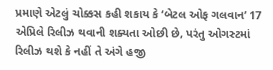પ્રમાણે એટલું ચોક્કસ કહી શકાય કે ‘બેટલ ઓફ ગલવાન’ 17 એપ્રિલે રિલીઝ થવાની શક્યતા ઓછી છે, પરંતુ ઓગસ્ટમાં રિલીઝ થશે કે નહીં તે અંગે હજી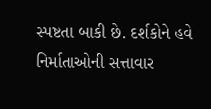સ્પષ્ટતા બાકી છે. દર્શકોને હવે નિર્માતાઓની સત્તાવાર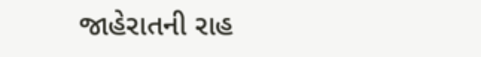જાહેરાતની રાહ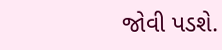જોવી પડશે.